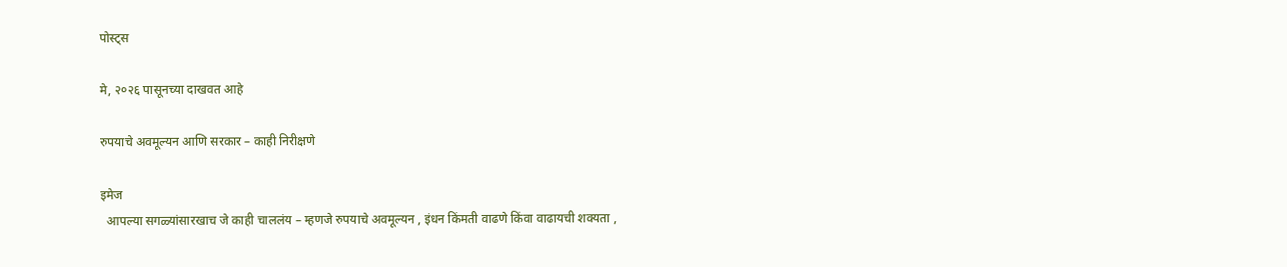पोस्ट्स

मे, २०२६ पासूनच्या दाखवत आहे

रुपयाचे अवमूल्यन आणि सरकार – काही निरीक्षणे

इमेज
  आपल्या सगळ्यांसारखाच जे काही चाललंय – म्हणजे रुपयाचे अवमूल्यन , इंधन किंमती वाढणे किंवा वाढायची शक्यता ,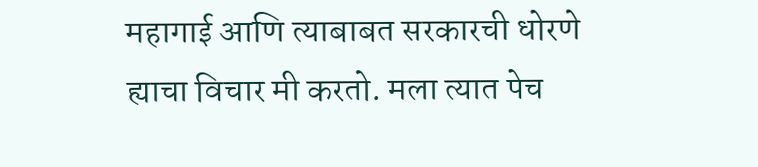महागाई आणि त्याबाबत सरकारची धोरणे ह्याचा विचार मी करतो. मला त्यात पेच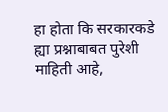हा होता कि सरकारकडे ह्या प्रश्नाबाबत पुरेशी माहिती आहे,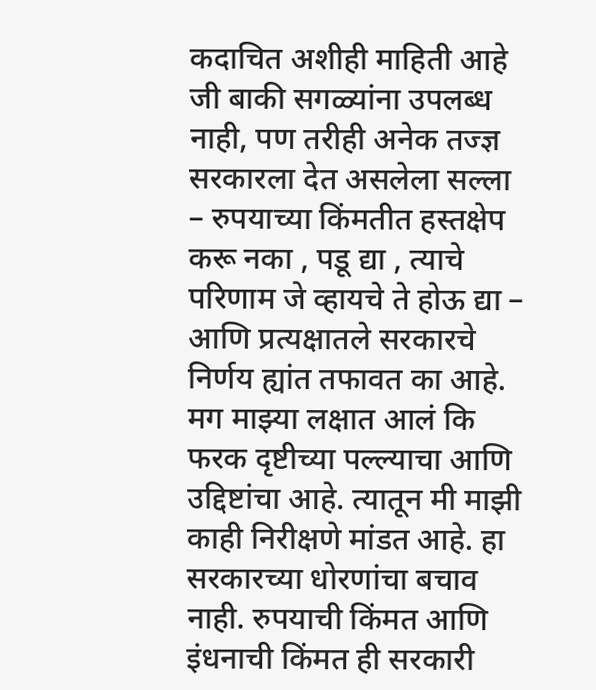कदाचित अशीही माहिती आहे जी बाकी सगळ्यांना उपलब्ध नाही, पण तरीही अनेक तज्ज्ञ सरकारला देत असलेला सल्ला – रुपयाच्या किंमतीत हस्तक्षेप करू नका , पडू द्या , त्याचे परिणाम जे व्हायचे ते होऊ द्या – आणि प्रत्यक्षातले सरकारचे निर्णय ह्यांत तफावत का आहे. मग माझ्या लक्षात आलं कि फरक दृष्टीच्या पल्ल्याचा आणि उद्दिष्टांचा आहे. त्यातून मी माझी काही निरीक्षणे मांडत आहे. हा सरकारच्या धोरणांचा बचाव नाही. रुपयाची किंमत आणि इंधनाची किंमत ही सरकारी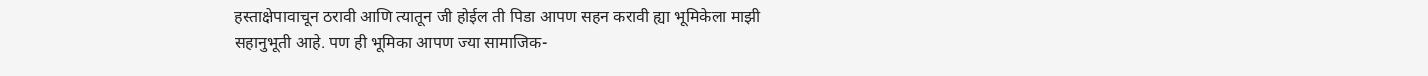हस्ताक्षेपावाचून ठरावी आणि त्यातून जी होईल ती पिडा आपण सहन करावी ह्या भूमिकेला माझी सहानुभूती आहे. पण ही भूमिका आपण ज्या सामाजिक-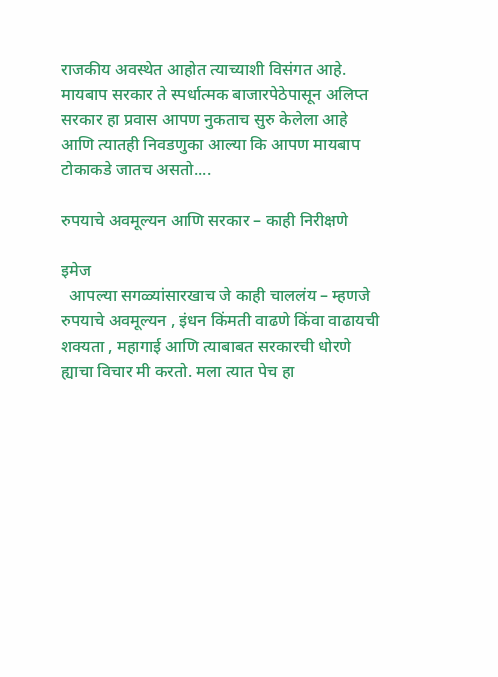राजकीय अवस्थेत आहोत त्याच्याशी विसंगत आहे. मायबाप सरकार ते स्पर्धात्मक बाजारपेठेपासून अलिप्त सरकार हा प्रवास आपण नुकताच सुरु केलेला आहे आणि त्यातही निवडणुका आल्या कि आपण मायबाप टोकाकडे जातच असतो....

रुपयाचे अवमूल्यन आणि सरकार – काही निरीक्षणे

इमेज
  आपल्या सगळ्यांसारखाच जे काही चाललंय – म्हणजे रुपयाचे अवमूल्यन , इंधन किंमती वाढणे किंवा वाढायची शक्यता , महागाई आणि त्याबाबत सरकारची धोरणे ह्याचा विचार मी करतो. मला त्यात पेच हा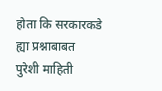होता कि सरकारकडे ह्या प्रश्नाबाबत पुरेशी माहिती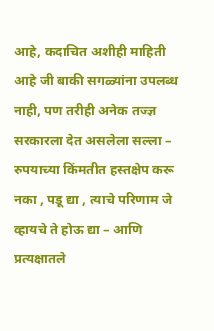आहे, कदाचित अशीही माहिती आहे जी बाकी सगळ्यांना उपलब्ध नाही, पण तरीही अनेक तज्ज्ञ सरकारला देत असलेला सल्ला – रुपयाच्या किंमतीत हस्तक्षेप करू नका , पडू द्या , त्याचे परिणाम जे व्हायचे ते होऊ द्या – आणि प्रत्यक्षातले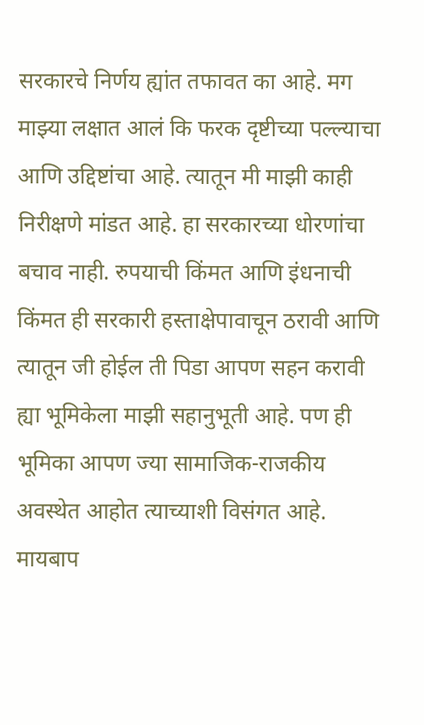सरकारचे निर्णय ह्यांत तफावत का आहे. मग माझ्या लक्षात आलं कि फरक दृष्टीच्या पल्ल्याचा आणि उद्दिष्टांचा आहे. त्यातून मी माझी काही निरीक्षणे मांडत आहे. हा सरकारच्या धोरणांचा बचाव नाही. रुपयाची किंमत आणि इंधनाची किंमत ही सरकारी हस्ताक्षेपावाचून ठरावी आणि त्यातून जी होईल ती पिडा आपण सहन करावी ह्या भूमिकेला माझी सहानुभूती आहे. पण ही भूमिका आपण ज्या सामाजिक-राजकीय अवस्थेत आहोत त्याच्याशी विसंगत आहे. मायबाप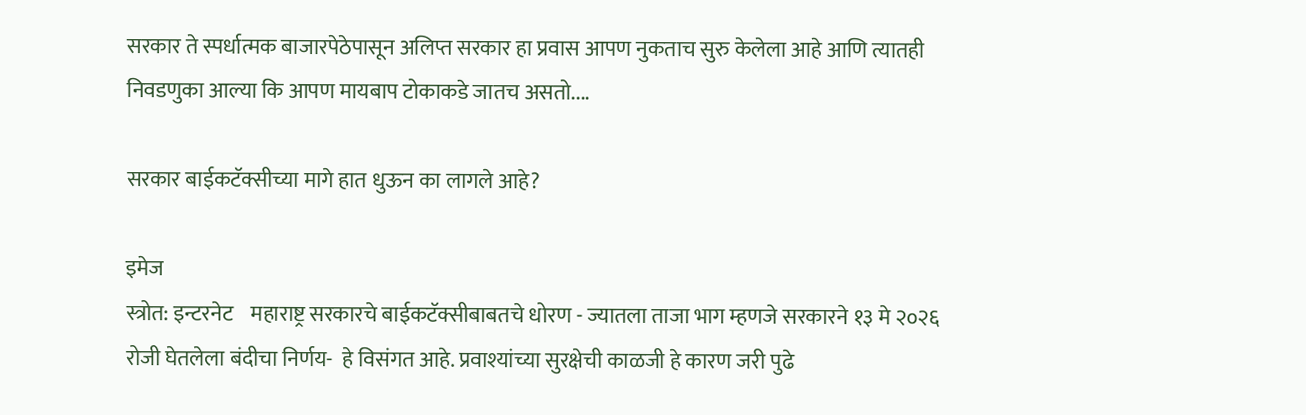सरकार ते स्पर्धात्मक बाजारपेठेपासून अलिप्त सरकार हा प्रवास आपण नुकताच सुरु केलेला आहे आणि त्यातही निवडणुका आल्या कि आपण मायबाप टोकाकडे जातच असतो....

सरकार बाईकटॅक्सीच्या मागे हात धुऊन का लागले आहे?

इमेज
स्त्रोत: इन्टरनेट    महाराष्ट्र सरकारचे बाईकटॅक्सीबाबतचे धोरण - ज्यातला ताजा भाग म्हणजे सरकारने १३ मे २०२६ रोजी घेतलेला बंदीचा निर्णय-  हे विसंगत आहे. प्रवाश्यांच्या सुरक्षेची काळजी हे कारण जरी पुढे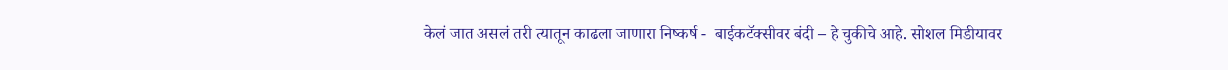केलं जात असलं तरी त्यातून काढला जाणारा निष्कर्ष -  बाईकटॅक्सीवर बंदी – हे चुकीचे आहे. सोशल मिडीयावर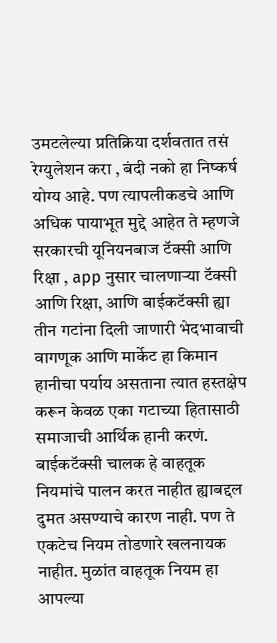उमटलेल्या प्रतिक्रिया दर्शवतात तसं रेग्युलेशन करा , बंदी नको हा निष्कर्ष योग्य आहे. पण त्यापलीकडचे आणि अधिक पायाभूत मुद्दे आहेत ते म्हणजे सरकारची यूनियनबाज टॅक्सी आणि रिक्षा , app नुसार चालणाऱ्या टॅक्सी आणि रिक्षा, आणि बाईकटॅक्सी ह्या तीन गटांना दिली जाणारी भेदभावाची वागणूक आणि मार्केट हा किमान हानीचा पर्याय असताना त्यात हस्तक्षेप करून केवळ एका गटाच्या हितासाठी समाजाची आर्थिक हानी करणं.        बाईकटॅक्सी चालक हे वाहतूक नियमांचे पालन करत नाहीत ह्याबद्दल दुमत असण्याचे कारण नाही. पण ते एकटेच नियम तोडणारे खलनायक नाहीत. मुळांत वाहतूक नियम हा आपल्या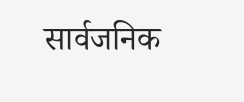सार्वजनिक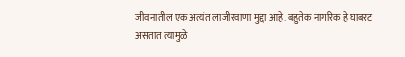जीवनातील एक अत्यंत लाजीरवाणा मुद्दा आहे. बहुतेक नागरिक हे घाबरट असतात त्यामुळे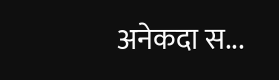अनेकदा स...